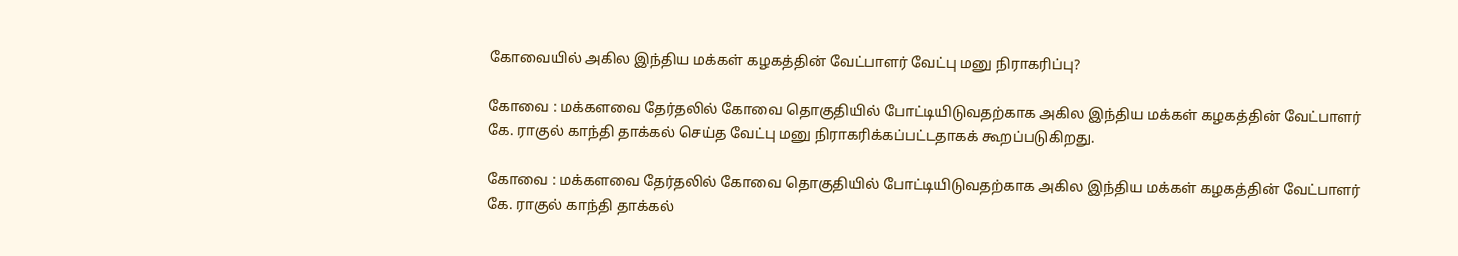கோவையில் அகில இந்திய மக்கள் கழகத்தின் வேட்பாளர் வேட்பு மனு நிராகரிப்பு?

கோவை : மக்களவை தேர்தலில் கோவை தொகுதியில் போட்டியிடுவதற்காக அகில இந்திய மக்கள் கழகத்தின் வேட்பாளர் கே. ராகுல் காந்தி தாக்கல் செய்த வேட்பு மனு நிராகரிக்கப்பட்டதாகக் கூறப்படுகிறது.

கோவை : மக்களவை தேர்தலில் கோவை தொகுதியில் போட்டியிடுவதற்காக அகில இந்திய மக்கள் கழகத்தின் வேட்பாளர் கே. ராகுல் காந்தி தாக்கல்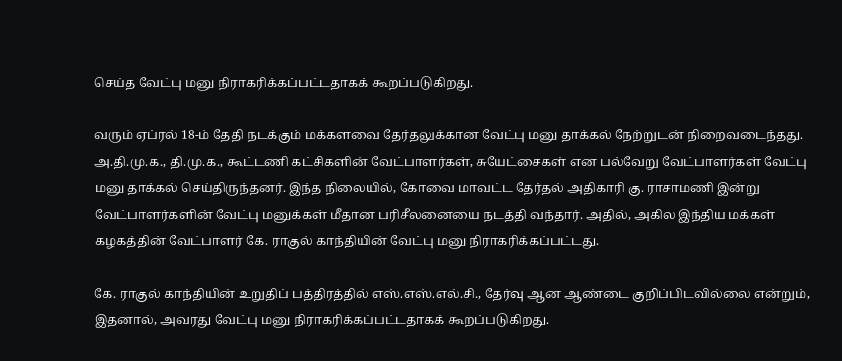செய்த வேட்பு மனு நிராகரிக்கப்பட்டதாகக் கூறப்படுகிறது.

வரும் ஏப்ரல் 18-ம் தேதி நடக்கும் மக்களவை தேர்தலுக்கான வேட்பு மனு தாக்கல் நேற்றுடன் நிறைவடைந்தது. அ.தி.மு.க., தி.மு.க., கூட்டணி கட்சிகளின் வேட்பாளர்கள், சுயேட்சைகள் என பல்வேறு வேட்பாளர்கள் வேட்பு மனு தாக்கல் செய்திருந்தனர். இந்த நிலையில், கோவை மாவட்ட தேர்தல் அதிகாரி கு. ராசாமணி இன்று வேட்பாளர்களின் வேட்பு மனுக்கள் மீதான பரிசீலனையை நடத்தி வந்தார். அதில், அகில இந்திய மக்கள் கழகத்தின் வேட்பாளர் கே. ராகுல் காந்தியின் வேட்பு மனு நிராகரிக்கப்பட்டது.

கே. ராகுல் காந்தியின் உறுதிப் பத்திரத்தில் எஸ்.எஸ்.எல்.சி., தேர்வு ஆன ஆண்டை குறிப்பிடவில்லை என்றும், இதனால், அவரது வேட்பு மனு நிராகரிக்கப்பட்டதாகக் கூறப்படுகிறது.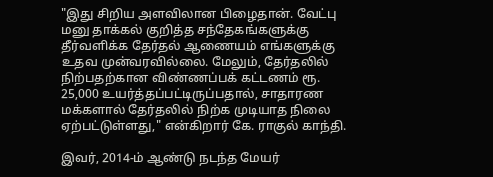"இது சிறிய அளவிலான பிழைதான். வேட்பு மனு தாக்கல் குறித்த சந்தேகங்களுக்கு தீர்வளிக்க தேர்தல் ஆணையம் எங்களுக்கு உதவ முன்வரவில்லை. மேலும், தேர்தலில் நிற்பதற்கான விண்ணப்பக் கட்டணம் ரூ. 25,000 உயர்த்தப்பட்டிருப்பதால், சாதாரண மக்களால் தேர்தலில் நிற்க முடியாத நிலை ஏற்பட்டுள்ளது," என்கிறார் கே. ராகுல் காந்தி.

இவர், 2014-ம் ஆண்டு நடந்த மேயர்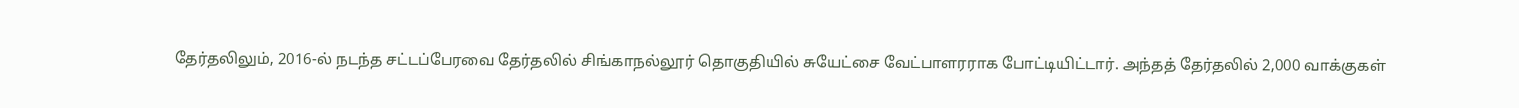தேர்தலிலும், 2016-ல் நடந்த சட்டப்பேரவை தேர்தலில் சிங்காநல்லூர் தொகுதியில் சுயேட்சை வேட்பாளரராக போட்டியிட்டார். அந்தத் தேர்தலில் 2,000 வாக்குகள்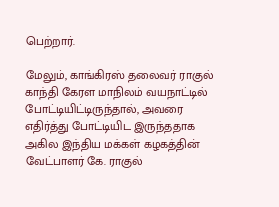பெற்றார்.

மேலும், காங்கிரஸ் தலைவர் ராகுல் காந்தி கேரள மாநிலம் வயநாட்டில் போட்டியிட்டிருந்தால், அவரை எதிர்த்து போட்டியிட இருந்ததாக அகில இந்திய மக்கள் கழகத்தின் வேட்பாளர் கே. ராகுல்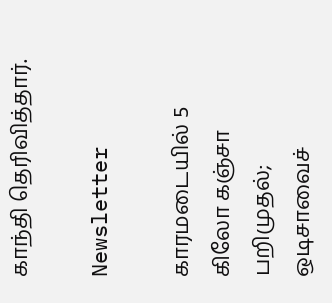காந்தி தெரிவித்தார்.

Newsletter

காரமடையில் 5 கிலோ கஞ்சா பறிமுதல்; ஒடிசாவைச்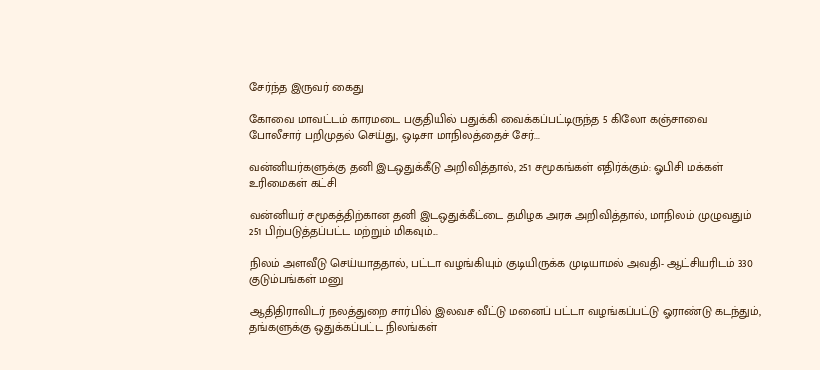சேர்ந்த இருவர் கைது

கோவை மாவட்டம் காரமடை பகுதியில் பதுக்கி வைக்கப்பட்டிருந்த 5 கிலோ கஞ்சாவை போலீசார் பறிமுதல் செய்து, ஒடிசா மாநிலத்தைச் சேர்...

வன்னியர்களுக்கு தனி இடஒதுக்கீடு அறிவித்தால், 251 சமூகங்கள் எதிர்க்கும்: ஓபிசி மக்கள் உரிமைகள் கட்சி

வன்னியர் சமூகத்திற்கான தனி இடஒதுக்கீட்டை தமிழக அரசு அறிவித்தால், மாநிலம் முழுவதும் 251 பிற்படுத்தப்பட்ட மற்றும் மிகவும்...

நிலம் அளவீடு செய்யாததால், பட்டா வழங்கியும் குடியிருக்க முடியாமல் அவதி- ஆட்சியரிடம் 330 குடும்பங்கள் மனு

ஆதிதிராவிடர் நலத்துறை சார்பில் இலவச வீட்டு மனைப் பட்டா வழங்கப்பட்டு ஓராண்டு கடந்தும், தங்களுக்கு ஒதுக்கப்பட்ட நிலங்கள்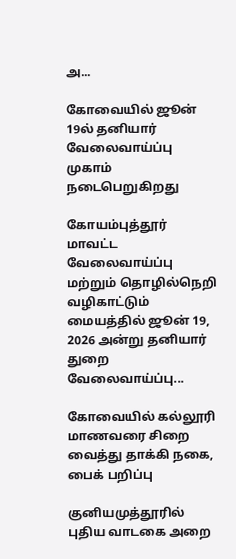அ...

கோவையில் ஜூன் 19ல் தனியார் வேலைவாய்ப்பு முகாம் நடைபெறுகிறது

கோயம்புத்தூர் மாவட்ட வேலைவாய்ப்பு மற்றும் தொழில்நெறி வழிகாட்டும் மையத்தில் ஜூன் 19, 2026 அன்று தனியார் துறை வேலைவாய்ப்பு...

கோவையில் கல்லூரி மாணவரை சிறை வைத்து தாக்கி நகை, பைக் பறிப்பு

குனியமுத்தூரில் புதிய வாடகை அறை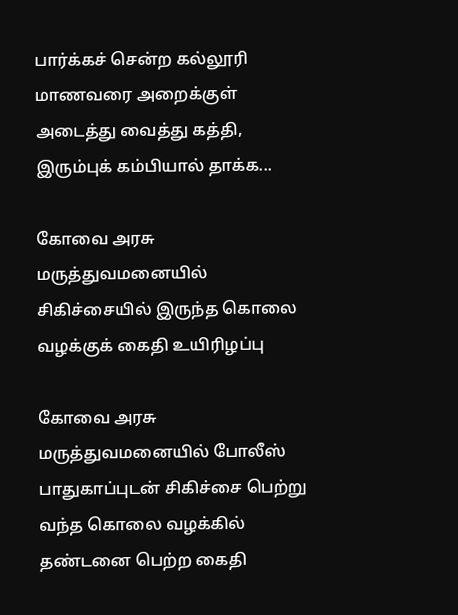பார்க்கச் சென்ற கல்லூரி மாணவரை அறைக்குள் அடைத்து வைத்து கத்தி, இரும்புக் கம்பியால் தாக்க...

கோவை அரசு மருத்துவமனையில் சிகிச்சையில் இருந்த கொலை வழக்குக் கைதி உயிரிழப்பு

கோவை அரசு மருத்துவமனையில் போலீஸ் பாதுகாப்புடன் சிகிச்சை பெற்று வந்த கொலை வழக்கில் தண்டனை பெற்ற கைதி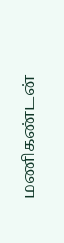மணிகண்டன்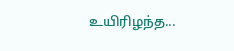உயிரிழந்த...